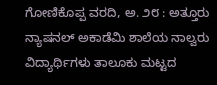ಗೋಣಿಕೊಪ್ಪ ವರದಿ, ಅ. ೨೮ : ಅತ್ತೂರು ನ್ಯಾಷನಲ್ ಅಕಾಡೆಮಿ ಶಾಲೆಯ ನಾಲ್ವರು ವಿದ್ಯಾರ್ಥಿಗಳು ತಾಲೂಕು ಮಟ್ಟದ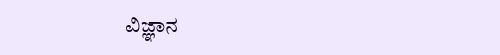ವಿಜ್ಞಾನ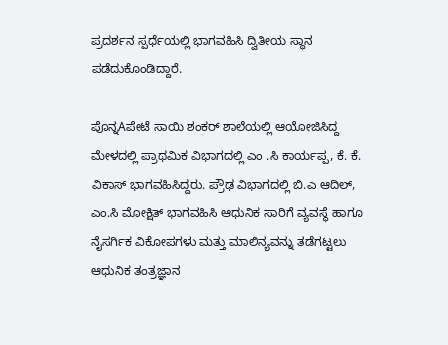ಪ್ರದರ್ಶನ ಸ್ಪರ್ಧೆಯಲ್ಲಿ ಭಾಗವಹಿಸಿ ದ್ವಿತೀಯ ಸ್ಥಾನ ಪಡೆದುಕೊಂಡಿದ್ದಾರೆ.

ಪೊನ್ನAಪೇಟೆ ಸಾಯಿ ಶಂಕರ್ ಶಾಲೆಯಲ್ಲಿ ಆಯೋಜಿಸಿದ್ದ ಮೇಳದಲ್ಲಿ ಪ್ರಾಥಮಿಕ ವಿಭಾಗದಲ್ಲಿ ಎಂ .ಸಿ ಕಾರ್ಯಪ್ಪ, ಕೆ. ಕೆ. ವಿಕಾಸ್ ಭಾಗವಹಿಸಿದ್ದರು. ಪ್ರೌಢ ವಿಭಾಗದಲ್ಲಿ ಬಿ.ಎ ಆದಿಲ್, ಎಂ.ಸಿ ಮೋಕ್ಷಿತ್ ಭಾಗವಹಿಸಿ ಆಧುನಿಕ ಸಾರಿಗೆ ವ್ಯವಸ್ಥೆ ಹಾಗೂ ನೈಸರ್ಗಿಕ ವಿಕೋಪಗಳು ಮತ್ತು ಮಾಲಿನ್ಯವನ್ನು ತಡೆಗಟ್ಟಲು ಆಧುನಿಕ ತಂತ್ರಜ್ಞಾನ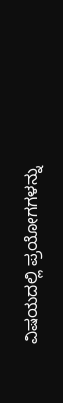ವಿಷಯದಲ್ಲಿ ಪ್ರಯೋಗಗಳನ್ನು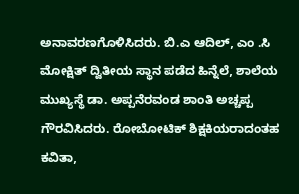ಅನಾವರಣಗೊಳಿಸಿದರು. ಬಿ.ಎ ಆದಿಲ್, ಎಂ .ಸಿ ಮೋಕ್ಷಿತ್ ದ್ವಿತೀಯ ಸ್ಥಾನ ಪಡೆದ ಹಿನ್ನೆಲೆ, ಶಾಲೆಯ ಮುಖ್ಯಸ್ಥೆ ಡಾ. ಅಪ್ಪನೆರವಂಡ ಶಾಂತಿ ಅಚ್ಚಪ್ಪ ಗೌರವಿಸಿದರು. ರೋಬೋಟಿಕ್ ಶಿಕ್ಷಕಿಯರಾದಂತಹ ಕವಿತಾ,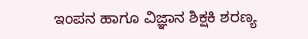ಇಂಪನ ಹಾಗೂ ವಿಜ್ಞಾನ ಶಿಕ್ಷಕಿ ಶರಣ್ಯ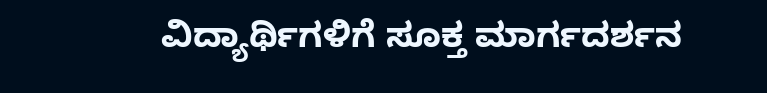ವಿದ್ಯಾರ್ಥಿಗಳಿಗೆ ಸೂಕ್ತ ಮಾರ್ಗದರ್ಶನ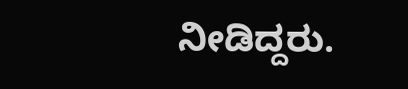ನೀಡಿದ್ದರು.